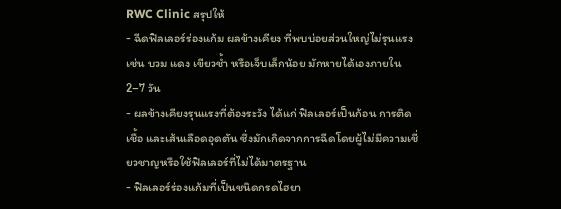RWC Clinic สรุปให้
- ฉีดฟิลเลอร์ร่องแก้ม ผลข้างเคียง ที่พบบ่อยส่วนใหญ่ไม่รุนแรง เช่น บวม แดง เขียวช้ำ หรือเจ็บเล็กน้อย มักหายได้เองภายใน 2–7 วัน
- ผลข้างเคียงรุนแรงที่ต้องระวัง ได้แก่ ฟิลเลอร์เป็นก้อน การติดเชื้อ และเส้นเลือดอุดตัน ซึ่งมักเกิดจากการฉีดโดยผู้ไม่มีความเชี่ยวชาญหรือใช้ฟิลเลอร์ที่ไม่ได้มาตรฐาน
- ฟิลเลอร์ร่องแก้มที่เป็นชนิดกรดไฮยา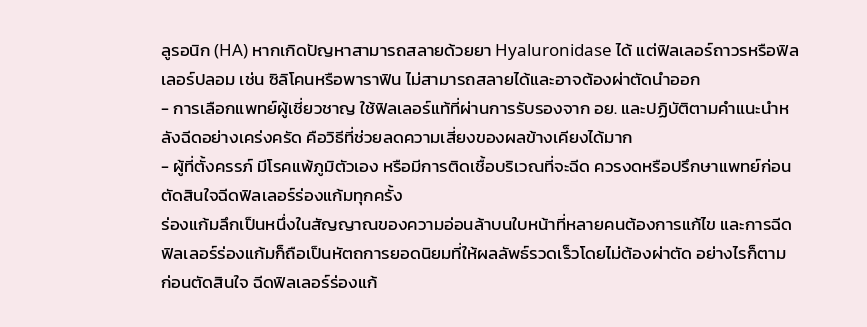ลูรอนิก (HA) หากเกิดปัญหาสามารถสลายด้วยยา Hyaluronidase ได้ แต่ฟิลเลอร์ถาวรหรือฟิลเลอร์ปลอม เช่น ซิลิโคนหรือพาราฟิน ไม่สามารถสลายได้และอาจต้องผ่าตัดนำออก
- การเลือกแพทย์ผู้เชี่ยวชาญ ใช้ฟิลเลอร์แท้ที่ผ่านการรับรองจาก อย. และปฏิบัติตามคำแนะนำหลังฉีดอย่างเคร่งครัด คือวิธีที่ช่วยลดความเสี่ยงของผลข้างเคียงได้มาก
- ผู้ที่ตั้งครรภ์ มีโรคแพ้ภูมิตัวเอง หรือมีการติดเชื้อบริเวณที่จะฉีด ควรงดหรือปรึกษาแพทย์ก่อนตัดสินใจฉีดฟิลเลอร์ร่องแก้มทุกครั้ง
ร่องแก้มลึกเป็นหนึ่งในสัญญาณของความอ่อนล้าบนใบหน้าที่หลายคนต้องการแก้ไข และการฉีดฟิลเลอร์ร่องแก้มก็ถือเป็นหัตถการยอดนิยมที่ให้ผลลัพธ์รวดเร็วโดยไม่ต้องผ่าตัด อย่างไรก็ตาม ก่อนตัดสินใจ ฉีดฟิลเลอร์ร่องแก้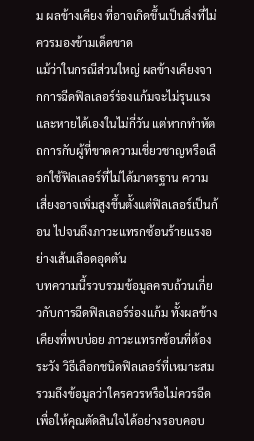ม ผลข้างเคียง ที่อาจเกิดขึ้นเป็นสิ่งที่ไม่ควรมองข้ามเด็ดขาด
แม้ว่าในกรณีส่วนใหญ่ ผลข้างเคียงจากการฉีดฟิลเลอร์ร่องแก้มจะไม่รุนแรงและหายได้เองในไม่กี่วัน แต่หากทำหัตถการกับผู้ที่ขาดความเชี่ยวชาญหรือเลือกใช้ฟิลเลอร์ที่ไม่ได้มาตรฐาน ความเสี่ยงอาจเพิ่มสูงขึ้นตั้งแต่ฟิลเลอร์เป็นก้อน ไปจนถึงภาวะแทรกซ้อนร้ายแรงอย่างเส้นเลือดอุดตัน
บทความนี้รวบรวมข้อมูลครบถ้วนเกี่ยวกับการฉีดฟิลเลอร์ร่องแก้ม ทั้งผลข้างเคียงที่พบบ่อย ภาวะแทรกซ้อนที่ต้องระวัง วิธีเลือกชนิดฟิลเลอร์ที่เหมาะสม รวมถึงข้อมูลว่าใครควรหรือไม่ควรฉีด เพื่อให้คุณตัดสินใจได้อย่างรอบคอบ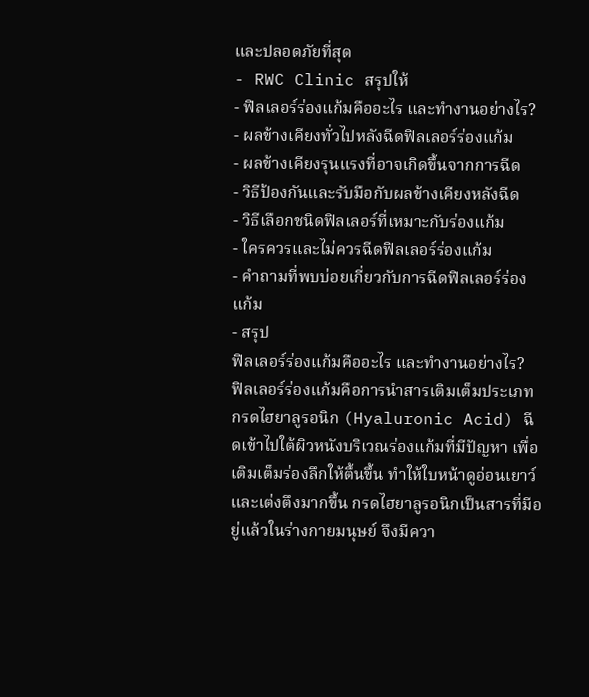และปลอดภัยที่สุด
- RWC Clinic สรุปให้
- ฟิลเลอร์ร่องแก้มคืออะไร และทำงานอย่างไร?
- ผลข้างเคียงทั่วไปหลังฉีดฟิลเลอร์ร่องแก้ม
- ผลข้างเคียงรุนแรงที่อาจเกิดขึ้นจากการฉีด
- วิธีป้องกันและรับมือกับผลข้างเคียงหลังฉีด
- วิธีเลือกชนิดฟิลเลอร์ที่เหมาะกับร่องแก้ม
- ใครควรและไม่ควรฉีดฟิลเลอร์ร่องแก้ม
- คำถามที่พบบ่อยเกี่ยวกับการฉีดฟิลเลอร์ร่องแก้ม
- สรุป
ฟิลเลอร์ร่องแก้มคืออะไร และทำงานอย่างไร?
ฟิลเลอร์ร่องแก้มคือการนำสารเติมเต็มประเภทกรดไฮยาลูรอนิก (Hyaluronic Acid) ฉีดเข้าไปใต้ผิวหนังบริเวณร่องแก้มที่มีปัญหา เพื่อเติมเต็มร่องลึกให้ตื้นขึ้น ทำให้ใบหน้าดูอ่อนเยาว์และเต่งตึงมากขึ้น กรดไฮยาลูรอนิกเป็นสารที่มีอยู่แล้วในร่างกายมนุษย์ จึงมีควา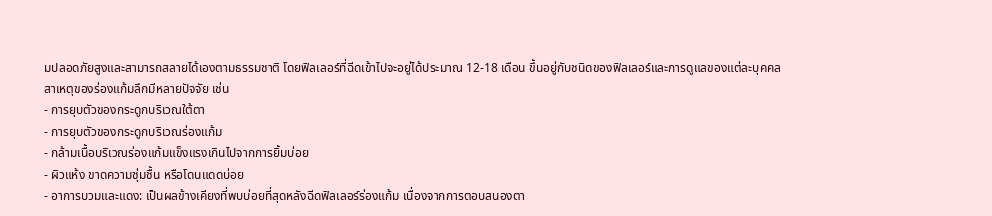มปลอดภัยสูงและสามารถสลายได้เองตามธรรมชาติ โดยฟิลเลอร์ที่ฉีดเข้าไปจะอยู่ได้ประมาณ 12-18 เดือน ขึ้นอยู่กับชนิดของฟิลเลอร์และการดูแลของแต่ละบุคคล
สาเหตุของร่องแก้มลึกมีหลายปัจจัย เช่น
- การยุบตัวของกระดูกบริเวณใต้ตา
- การยุบตัวของกระดูกบริเวณร่องแก้ม
- กล้ามเนื้อบริเวณร่องแก้มแข็งแรงเกินไปจากการยิ้มบ่อย
- ผิวแห้ง ขาดความชุ่มชื้น หรือโดนแดดบ่อย
- อาการบวมและแดง: เป็นผลข้างเคียงที่พบบ่อยที่สุดหลังฉีดฟิลเลอร์ร่องแก้ม เนื่องจากการตอบสนองตา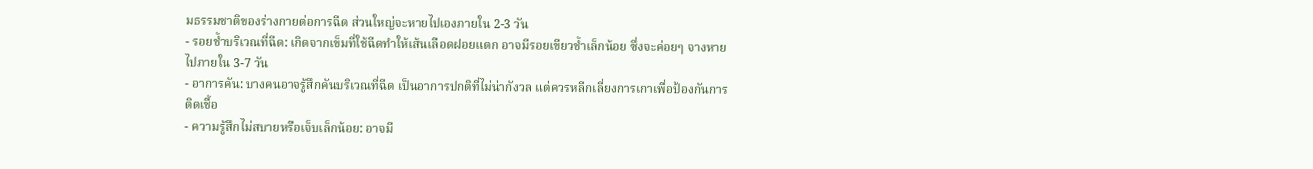มธรรมชาติของร่างกายต่อการฉีด ส่วนใหญ่จะหายไปเองภายใน 2-3 วัน
- รอยช้ำบริเวณที่ฉีด: เกิดจากเข็มที่ใช้ฉีดทำให้เส้นเลือดฝอยแตก อาจมีรอยเขียวช้ำเล็กน้อย ซึ่งจะค่อยๆ จางหายไปภายใน 3-7 วัน
- อาการคัน: บางคนอาจรู้สึกคันบริเวณที่ฉีด เป็นอาการปกติที่ไม่น่ากังวล แต่ควรหลีกเลี่ยงการเกาเพื่อป้องกันการติดเชื้อ
- ความรู้สึกไม่สบายหรือเจ็บเล็กน้อย: อาจมี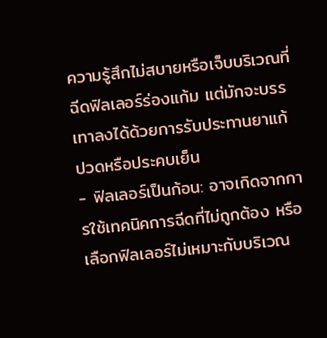ความรู้สึกไม่สบายหรือเจ็บบริเวณที่ฉีดฟิลเลอร์ร่องแก้ม แต่มักจะบรรเทาลงได้ด้วยการรับประทานยาแก้ปวดหรือประคบเย็น
- ฟิลเลอร์เป็นก้อน: อาจเกิดจากการใช้เทคนิคการฉีดที่ไม่ถูกต้อง หรือเลือกฟิลเลอร์ไม่เหมาะกับบริเวณ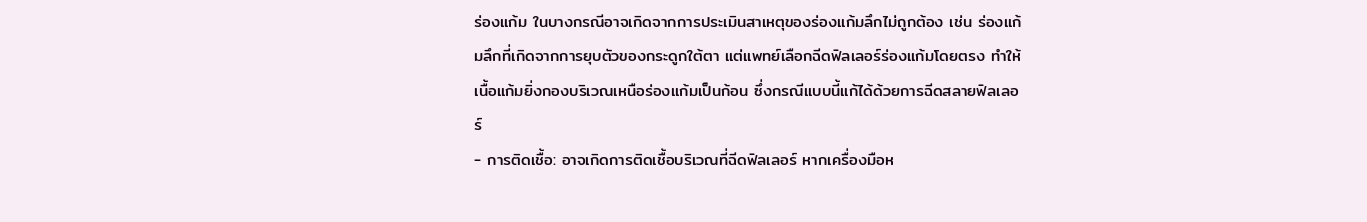ร่องแก้ม ในบางกรณีอาจเกิดจากการประเมินสาเหตุของร่องแก้มลึกไม่ถูกต้อง เช่น ร่องแก้มลึกที่เกิดจากการยุบตัวของกระดูกใต้ตา แต่แพทย์เลือกฉีดฟิลเลอร์ร่องแก้มโดยตรง ทำให้เนื้อแก้มยิ่งกองบริเวณเหนือร่องแก้มเป็นก้อน ซึ่งกรณีแบบนี้แก้ได้ด้วยการฉีดสลายฟิลเลอร์
- การติดเชื้อ: อาจเกิดการติดเชื้อบริเวณที่ฉีดฟิลเลอร์ หากเครื่องมือห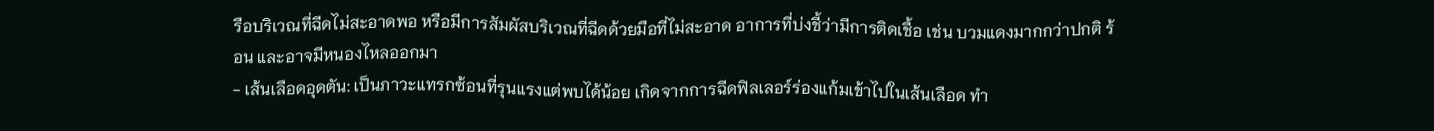รือบริเวณที่ฉีดไม่สะอาดพอ หรือมีการสัมผัสบริเวณที่ฉีดด้วยมือที่ไม่สะอาด อาการที่บ่งชี้ว่ามีการติดเชื้อ เช่น บวมแดงมากกว่าปกติ ร้อน และอาจมีหนองไหลออกมา
- เส้นเลือดอุดตัน: เป็นภาวะแทรกซ้อนที่รุนแรงแต่พบได้น้อย เกิดจากการฉีดฟิลเลอร์ร่องแก้มเข้าไปในเส้นเลือด ทำ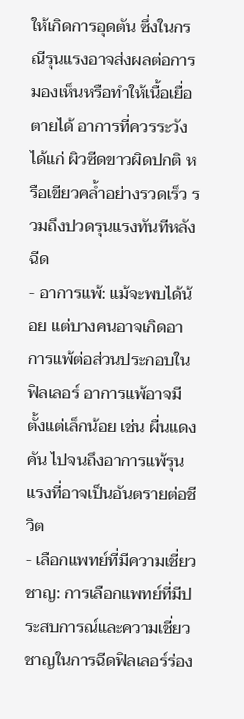ให้เกิดการอุดตัน ซึ่งในกรณีรุนแรงอาจส่งผลต่อการมองเห็นหรือทำให้เนื้อเยื่อตายได้ อาการที่ควรระวัง ได้แก่ ผิวซีดขาวผิดปกติ หรือเขียวคล้ำอย่างรวดเร็ว รวมถึงปวดรุนแรงทันทีหลังฉีด
- อาการแพ้: แม้จะพบได้น้อย แต่บางคนอาจเกิดอาการแพ้ต่อส่วนประกอบในฟิลเลอร์ อาการแพ้อาจมีตั้งแต่เล็กน้อย เช่น ผื่นแดง คัน ไปจนถึงอาการแพ้รุนแรงที่อาจเป็นอันตรายต่อชีวิต
- เลือกแพทย์ที่มีความเชี่ยวชาญ: การเลือกแพทย์ที่มีประสบการณ์และความเชี่ยวชาญในการฉีดฟิลเลอร์ร่อง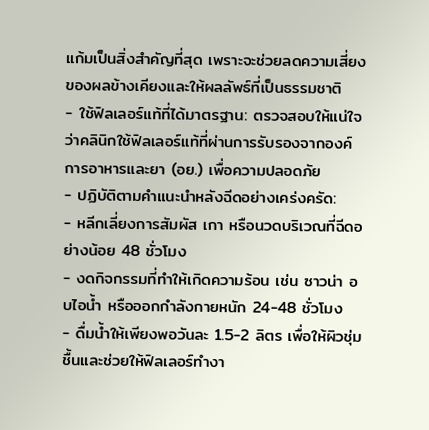แก้มเป็นสิ่งสำคัญที่สุด เพราะจะช่วยลดความเสี่ยงของผลข้างเคียงและให้ผลลัพธ์ที่เป็นธรรมชาติ
- ใช้ฟิลเลอร์แท้ที่ได้มาตรฐาน: ตรวจสอบให้แน่ใจว่าคลินิกใช้ฟิลเลอร์แท้ที่ผ่านการรับรองจากองค์การอาหารและยา (อย.) เพื่อความปลอดภัย
- ปฏิบัติตามคำแนะนำหลังฉีดอย่างเคร่งครัด:
- หลีกเลี่ยงการสัมผัส เกา หรือนวดบริเวณที่ฉีดอย่างน้อย 48 ชั่วโมง
- งดกิจกรรมที่ทำให้เกิดความร้อน เช่น ซาวน่า อบไอน้ำ หรือออกกำลังกายหนัก 24-48 ชั่วโมง
- ดื่มน้ำให้เพียงพอวันละ 1.5-2 ลิตร เพื่อให้ผิวชุ่มชื้นและช่วยให้ฟิลเลอร์ทำงา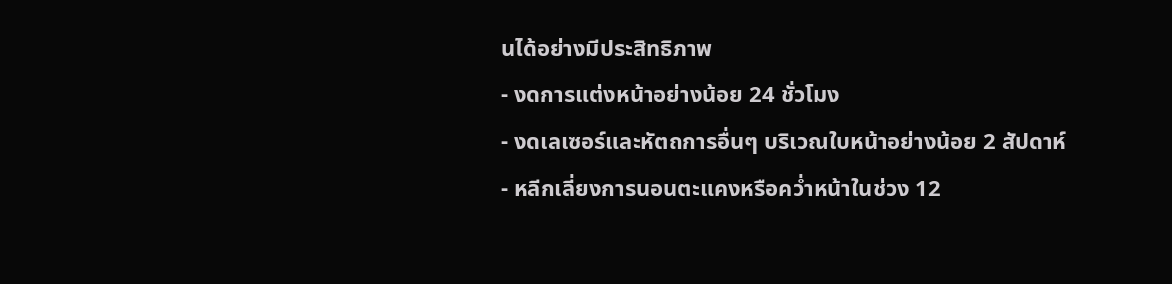นได้อย่างมีประสิทธิภาพ
- งดการแต่งหน้าอย่างน้อย 24 ชั่วโมง
- งดเลเซอร์และหัตถการอื่นๆ บริเวณใบหน้าอย่างน้อย 2 สัปดาห์
- หลีกเลี่ยงการนอนตะแคงหรือคว่ำหน้าในช่วง 12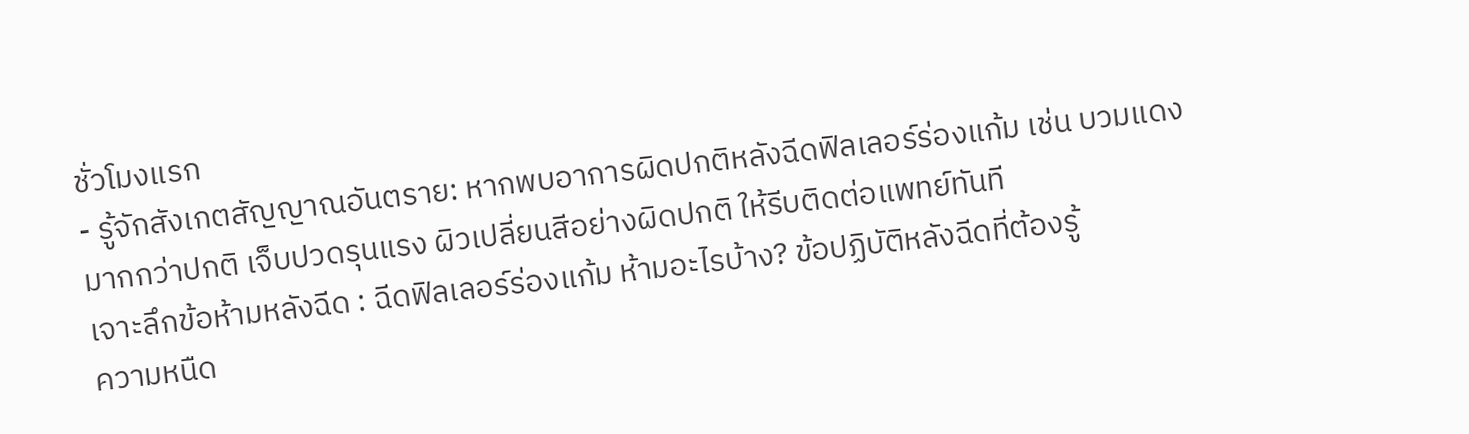ชั่วโมงแรก
- รู้จักสังเกตสัญญาณอันตราย: หากพบอาการผิดปกติหลังฉีดฟิลเลอร์ร่องแก้ม เช่น บวมแดงมากกว่าปกติ เจ็บปวดรุนแรง ผิวเปลี่ยนสีอย่างผิดปกติ ให้รีบติดต่อแพทย์ทันที
เจาะลึกข้อห้ามหลังฉีด : ฉีดฟิลเลอร์ร่องแก้ม ห้ามอะไรบ้าง? ข้อปฏิบัติหลังฉีดที่ต้องรู้
ความหนืด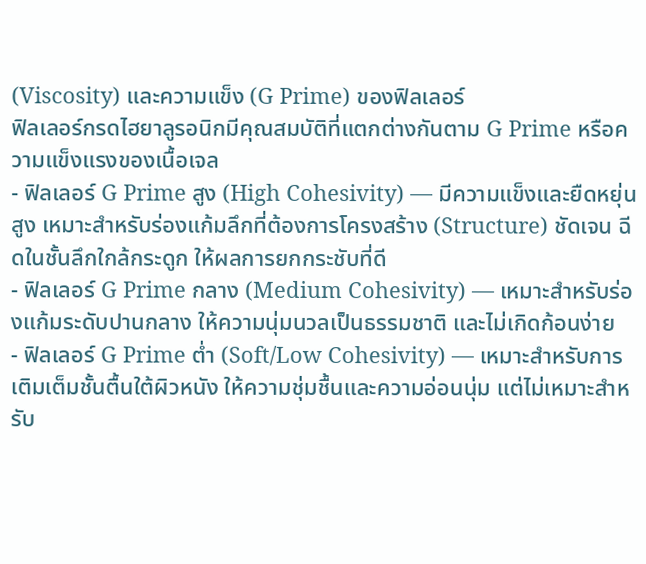(Viscosity) และความแข็ง (G Prime) ของฟิลเลอร์
ฟิลเลอร์กรดไฮยาลูรอนิกมีคุณสมบัติที่แตกต่างกันตาม G Prime หรือความแข็งแรงของเนื้อเจล
- ฟิลเลอร์ G Prime สูง (High Cohesivity) — มีความแข็งและยืดหยุ่นสูง เหมาะสำหรับร่องแก้มลึกที่ต้องการโครงสร้าง (Structure) ชัดเจน ฉีดในชั้นลึกใกล้กระดูก ให้ผลการยกกระชับที่ดี
- ฟิลเลอร์ G Prime กลาง (Medium Cohesivity) — เหมาะสำหรับร่องแก้มระดับปานกลาง ให้ความนุ่มนวลเป็นธรรมชาติ และไม่เกิดก้อนง่าย
- ฟิลเลอร์ G Prime ต่ำ (Soft/Low Cohesivity) — เหมาะสำหรับการเติมเต็มชั้นตื้นใต้ผิวหนัง ให้ความชุ่มชื้นและความอ่อนนุ่ม แต่ไม่เหมาะสำหรับ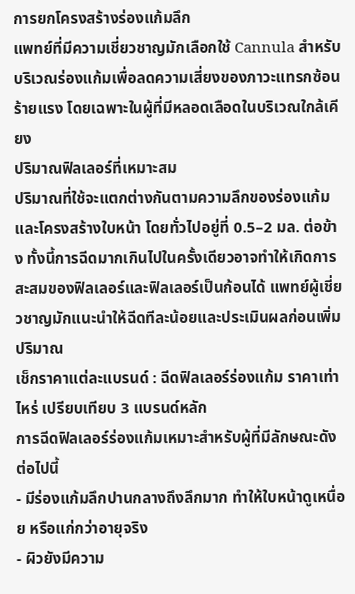การยกโครงสร้างร่องแก้มลึก
แพทย์ที่มีความเชี่ยวชาญมักเลือกใช้ Cannula สำหรับบริเวณร่องแก้มเพื่อลดความเสี่ยงของภาวะแทรกซ้อนร้ายแรง โดยเฉพาะในผู้ที่มีหลอดเลือดในบริเวณใกล้เคียง
ปริมาณฟิลเลอร์ที่เหมาะสม
ปริมาณที่ใช้จะแตกต่างกันตามความลึกของร่องแก้มและโครงสร้างใบหน้า โดยทั่วไปอยู่ที่ 0.5–2 มล. ต่อข้าง ทั้งนี้การฉีดมากเกินไปในครั้งเดียวอาจทำให้เกิดการสะสมของฟิลเลอร์และฟิลเลอร์เป็นก้อนได้ แพทย์ผู้เชี่ยวชาญมักแนะนำให้ฉีดทีละน้อยและประเมินผลก่อนเพิ่มปริมาณ
เช็กราคาแต่ละแบรนด์ : ฉีดฟิลเลอร์ร่องแก้ม ราคาเท่าไหร่ เปรียบเทียบ 3 แบรนด์หลัก
การฉีดฟิลเลอร์ร่องแก้มเหมาะสำหรับผู้ที่มีลักษณะดังต่อไปนี้
- มีร่องแก้มลึกปานกลางถึงลึกมาก ทำให้ใบหน้าดูเหนื่อย หรือแก่กว่าอายุจริง
- ผิวยังมีความ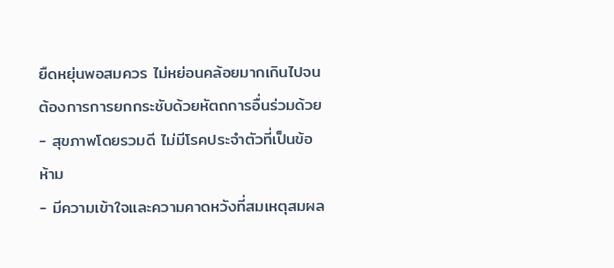ยืดหยุ่นพอสมควร ไม่หย่อนคล้อยมากเกินไปจนต้องการการยกกระชับด้วยหัตถการอื่นร่วมด้วย
- สุขภาพโดยรวมดี ไม่มีโรคประจำตัวที่เป็นข้อห้าม
- มีความเข้าใจและความคาดหวังที่สมเหตุสมผล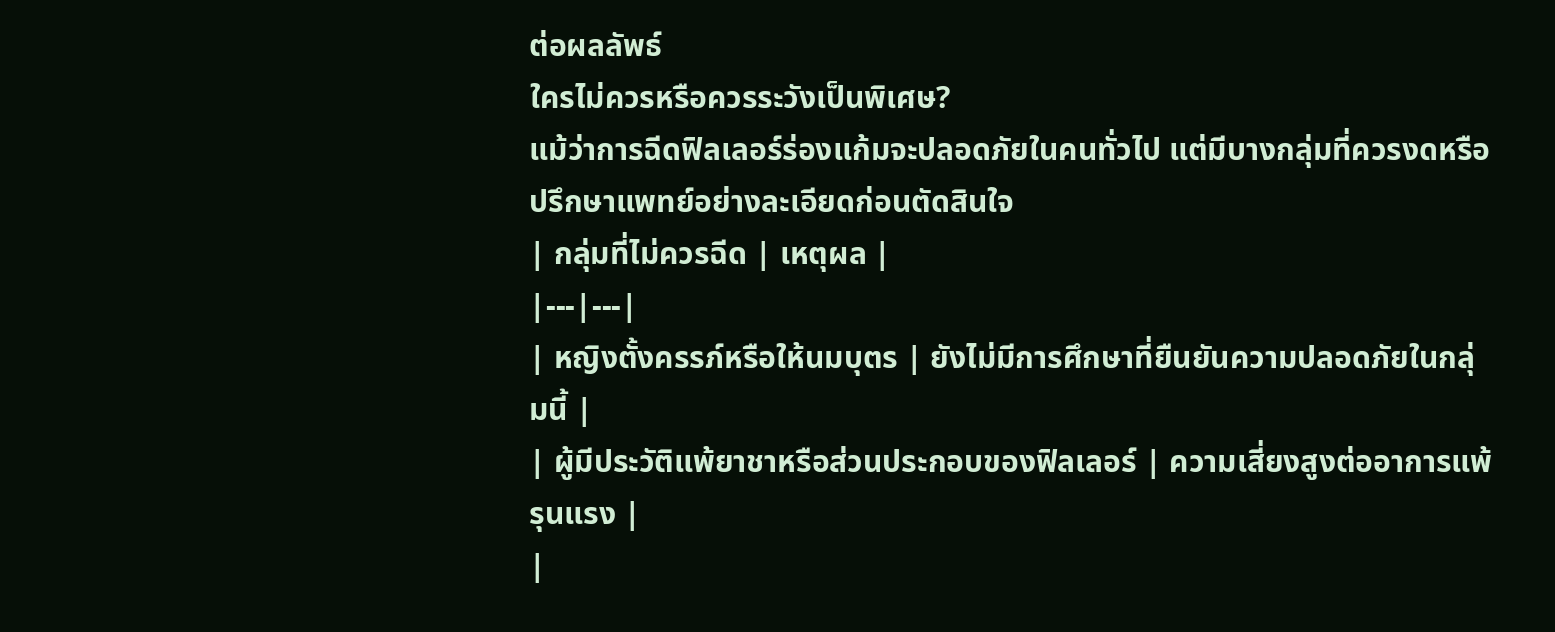ต่อผลลัพธ์
ใครไม่ควรหรือควรระวังเป็นพิเศษ?
แม้ว่าการฉีดฟิลเลอร์ร่องแก้มจะปลอดภัยในคนทั่วไป แต่มีบางกลุ่มที่ควรงดหรือปรึกษาแพทย์อย่างละเอียดก่อนตัดสินใจ
| กลุ่มที่ไม่ควรฉีด | เหตุผล |
|---|---|
| หญิงตั้งครรภ์หรือให้นมบุตร | ยังไม่มีการศึกษาที่ยืนยันความปลอดภัยในกลุ่มนี้ |
| ผู้มีประวัติแพ้ยาชาหรือส่วนประกอบของฟิลเลอร์ | ความเสี่ยงสูงต่ออาการแพ้รุนแรง |
|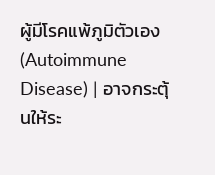ผู้มีโรคแพ้ภูมิตัวเอง (Autoimmune Disease) | อาจกระตุ้นให้ระ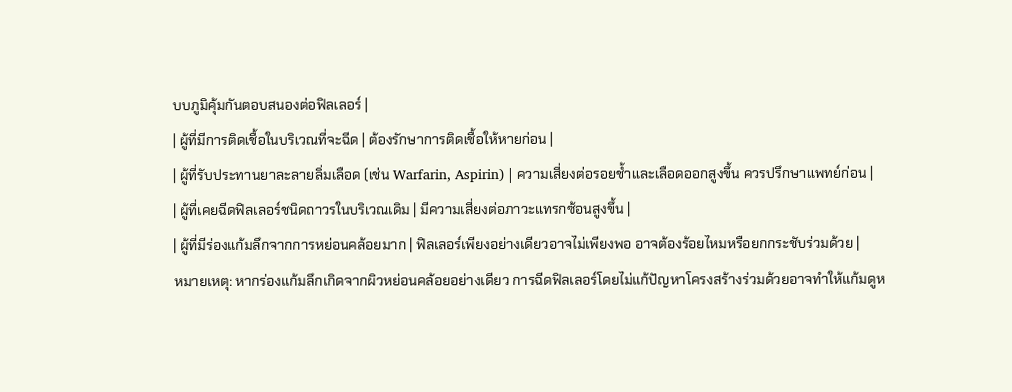บบภูมิคุ้มกันตอบสนองต่อฟิลเลอร์ |
| ผู้ที่มีการติดเชื้อในบริเวณที่จะฉีด | ต้องรักษาการติดเชื้อให้หายก่อน |
| ผู้ที่รับประทานยาละลายลิ่มเลือด (เช่น Warfarin, Aspirin) | ความเสี่ยงต่อรอยช้ำและเลือดออกสูงขึ้น ควรปรึกษาแพทย์ก่อน |
| ผู้ที่เคยฉีดฟิลเลอร์ชนิดถาวรในบริเวณเดิม | มีความเสี่ยงต่อภาวะแทรกซ้อนสูงขึ้น |
| ผู้ที่มีร่องแก้มลึกจากการหย่อนคล้อยมาก | ฟิลเลอร์เพียงอย่างเดียวอาจไม่เพียงพอ อาจต้องร้อยไหมหรือยกกระชับร่วมด้วย |
หมายเหตุ: หากร่องแก้มลึกเกิดจากผิวหย่อนคล้อยอย่างเดียว การฉีดฟิลเลอร์โดยไม่แก้ปัญหาโครงสร้างร่วมด้วยอาจทำให้แก้มดูห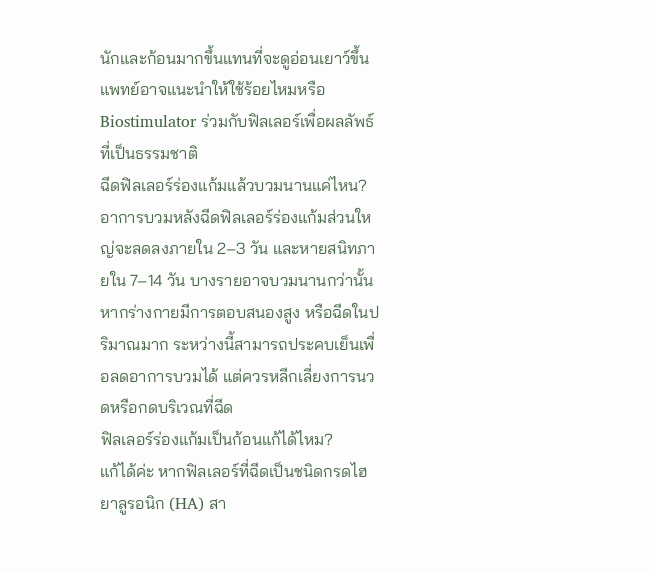นักและก้อนมากขึ้นแทนที่จะดูอ่อนเยาว์ขึ้น แพทย์อาจแนะนำให้ใช้ร้อยไหมหรือ Biostimulator ร่วมกับฟิลเลอร์เพื่อผลลัพธ์ที่เป็นธรรมชาติ
ฉีดฟิลเลอร์ร่องแก้มแล้วบวมนานแค่ไหน?
อาการบวมหลังฉีดฟิลเลอร์ร่องแก้มส่วนใหญ่จะลดลงภายใน 2–3 วัน และหายสนิทภายใน 7–14 วัน บางรายอาจบวมนานกว่านั้นหากร่างกายมีการตอบสนองสูง หรือฉีดในปริมาณมาก ระหว่างนี้สามารถประคบเย็นเพื่อลดอาการบวมได้ แต่ควรหลีกเลี่ยงการนวดหรือกดบริเวณที่ฉีด
ฟิลเลอร์ร่องแก้มเป็นก้อนแก้ได้ไหม?
แก้ได้ค่ะ หากฟิลเลอร์ที่ฉีดเป็นชนิดกรดไฮยาลูรอนิก (HA) สา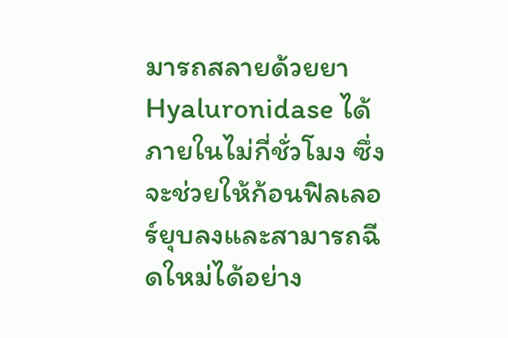มารถสลายด้วยยา Hyaluronidase ได้ภายในไม่กี่ชั่วโมง ซึ่งจะช่วยให้ก้อนฟิลเลอร์ยุบลงและสามารถฉีดใหม่ได้อย่าง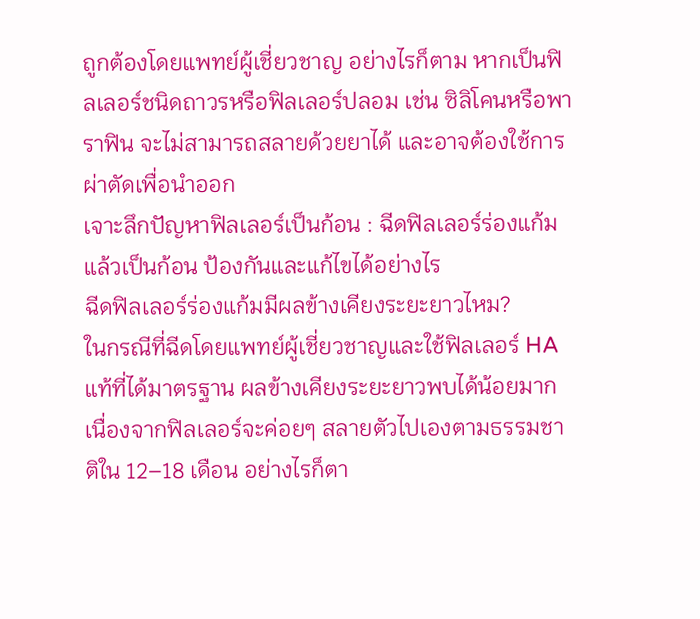ถูกต้องโดยแพทย์ผู้เชี่ยวชาญ อย่างไรก็ตาม หากเป็นฟิลเลอร์ชนิดถาวรหรือฟิลเลอร์ปลอม เช่น ซิลิโคนหรือพาราฟิน จะไม่สามารถสลายด้วยยาได้ และอาจต้องใช้การผ่าตัดเพื่อนำออก
เจาะลึกปัญหาฟิลเลอร์เป็นก้อน : ฉีดฟิลเลอร์ร่องแก้มแล้วเป็นก้อน ป้องกันและแก้ไขได้อย่างไร
ฉีดฟิลเลอร์ร่องแก้มมีผลข้างเคียงระยะยาวไหม?
ในกรณีที่ฉีดโดยแพทย์ผู้เชี่ยวชาญและใช้ฟิลเลอร์ HA แท้ที่ได้มาตรฐาน ผลข้างเคียงระยะยาวพบได้น้อยมาก เนื่องจากฟิลเลอร์จะค่อยๆ สลายตัวไปเองตามธรรมชาติใน 12–18 เดือน อย่างไรก็ตา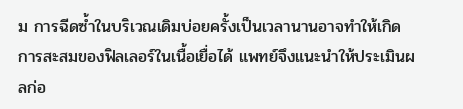ม การฉีดซ้ำในบริเวณเดิมบ่อยครั้งเป็นเวลานานอาจทำให้เกิดการสะสมของฟิลเลอร์ในเนื้อเยื่อได้ แพทย์จึงแนะนำให้ประเมินผลก่อ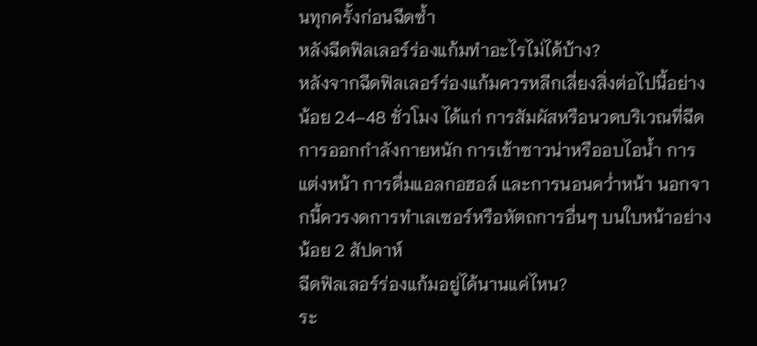นทุกครั้งก่อนฉีดซ้ำ
หลังฉีดฟิลเลอร์ร่องแก้มทำอะไรไม่ได้บ้าง?
หลังจากฉีดฟิลเลอร์ร่องแก้มควรหลีกเลี่ยงสิ่งต่อไปนี้อย่างน้อย 24–48 ชั่วโมง ได้แก่ การสัมผัสหรือนวดบริเวณที่ฉีด การออกกำลังกายหนัก การเข้าซาวน่าหรืออบไอน้ำ การแต่งหน้า การดื่มแอลกอฮอล์ และการนอนคว่ำหน้า นอกจากนี้ควรงดการทำเลเซอร์หรือหัตถการอื่นๆ บนใบหน้าอย่างน้อย 2 สัปดาห์
ฉีดฟิลเลอร์ร่องแก้มอยู่ได้นานแค่ไหน?
ระ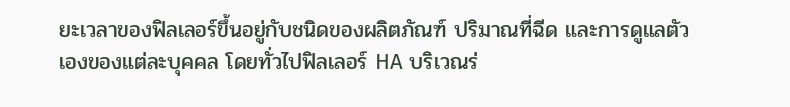ยะเวลาของฟิลเลอร์ขึ้นอยู่กับชนิดของผลิตภัณฑ์ ปริมาณที่ฉีด และการดูแลตัวเองของแต่ละบุคคล โดยทั่วไปฟิลเลอร์ HA บริเวณร่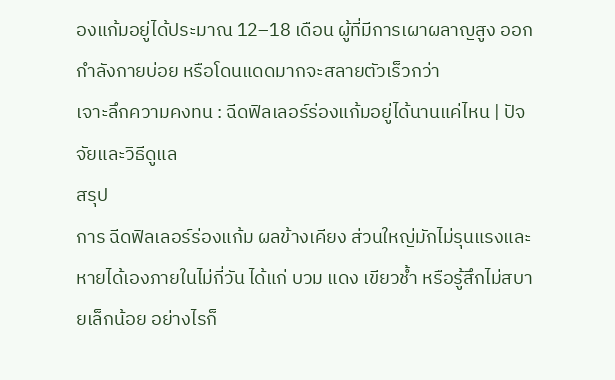องแก้มอยู่ได้ประมาณ 12–18 เดือน ผู้ที่มีการเผาผลาญสูง ออกกำลังกายบ่อย หรือโดนแดดมากจะสลายตัวเร็วกว่า
เจาะลึกความคงทน : ฉีดฟิลเลอร์ร่องแก้มอยู่ได้นานแค่ไหน | ปัจจัยและวิธีดูแล
สรุป
การ ฉีดฟิลเลอร์ร่องแก้ม ผลข้างเคียง ส่วนใหญ่มักไม่รุนแรงและหายได้เองภายในไม่กี่วัน ได้แก่ บวม แดง เขียวช้ำ หรือรู้สึกไม่สบายเล็กน้อย อย่างไรก็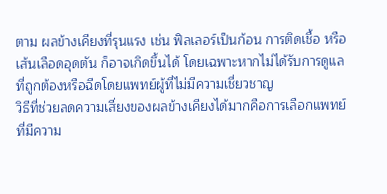ตาม ผลข้างเคียงที่รุนแรง เช่น ฟิลเลอร์เป็นก้อน การติดเชื้อ หรือเส้นเลือดอุดตัน ก็อาจเกิดขึ้นได้ โดยเฉพาะหากไม่ได้รับการดูแลที่ถูกต้องหรือฉีดโดยแพทย์ผู้ที่ไม่มีความเชี่ยวชาญ
วิธีที่ช่วยลดความเสี่ยงของผลข้างเคียงได้มากคือการเลือกแพทย์ที่มีความ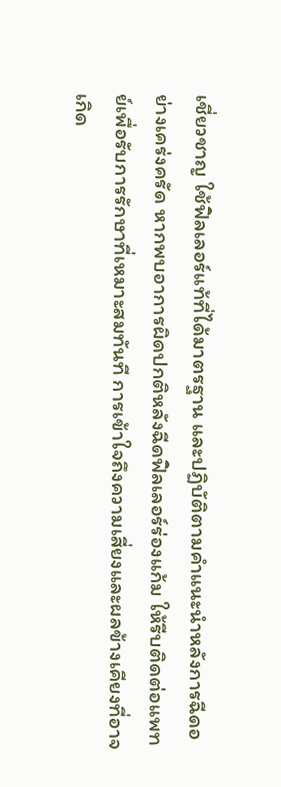เชี่ยวชาญ ใช้ฟิลเลอร์แท้ที่ได้มาตรฐาน และปฏิบัติตามคำแนะนำหลังการฉีดอย่างเคร่งครัด หากพบอาการผิดปกติหลังฉีดฟิลเลอร์ร่องแก้ม ให้รีบติดต่อแพทย์เพื่อรับการรักษาที่เหมาะสมทันที การเข้าใจถึงความเสี่ยงและผลข้างเคียงที่อาจเกิด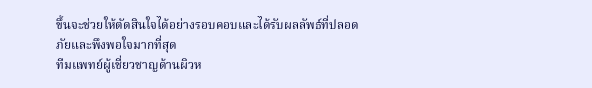ขึ้นจะช่วยให้ตัดสินใจได้อย่างรอบคอบและได้รับผลลัพธ์ที่ปลอดภัยและพึงพอใจมากที่สุด
ทีมแพทย์ผู้เชี่ยวชาญด้านผิวห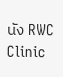นัง RWC Clinic